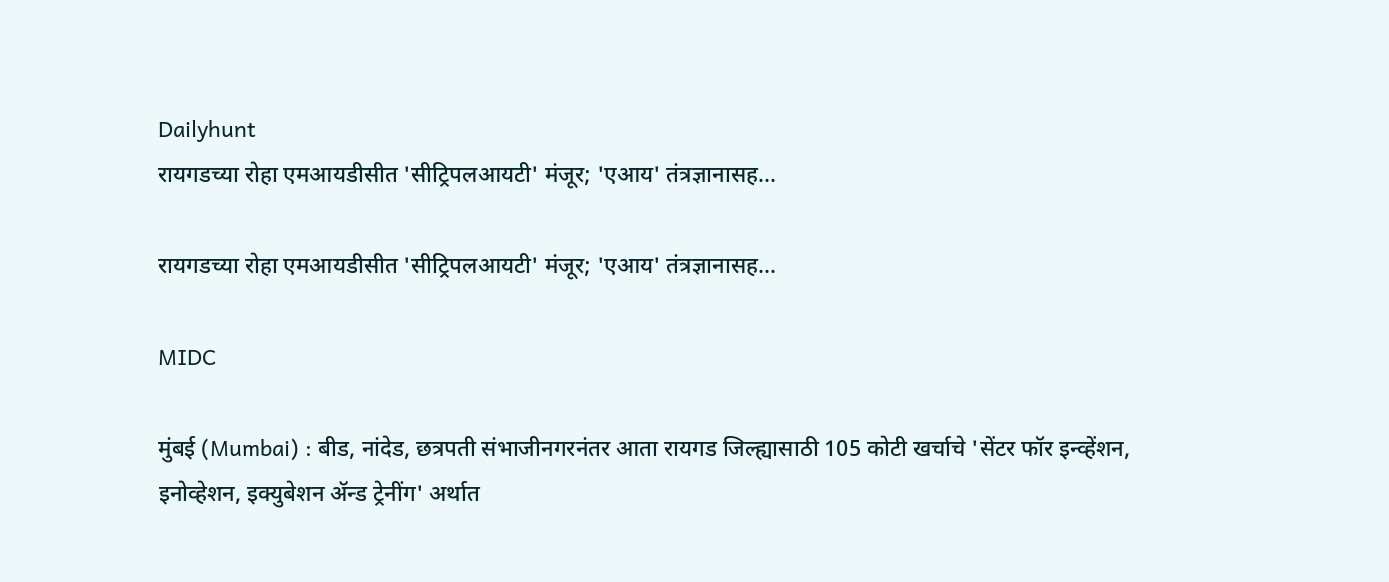Dailyhunt
रायगडच्या रोहा एमआयडीसीत 'सीट्रिपलआयटी' मंजूर; 'एआय' तंत्रज्ञानासह...

रायगडच्या रोहा एमआयडीसीत 'सीट्रिपलआयटी' मंजूर; 'एआय' तंत्रज्ञानासह...

MIDC

मुंबई (Mumbai) : बीड, नांदेड, छत्रपती संभाजीनगरनंतर आता रायगड जिल्ह्यासाठी 105 कोटी खर्चाचे 'सेंटर फॉर इन्व्हेंशन, इनोव्हेशन, इक्युबेशन ॲन्ड ट्रेनींग' अर्थात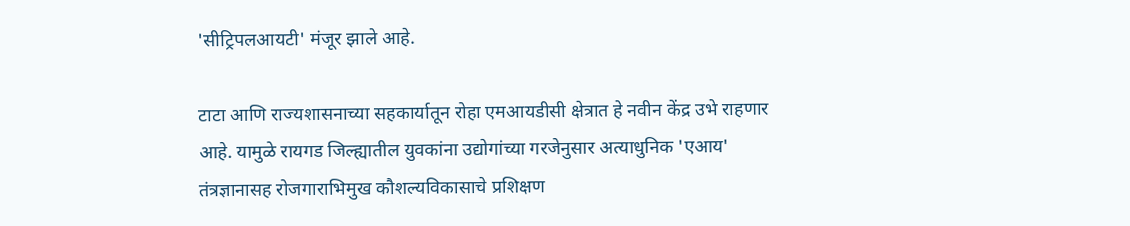'सीट्रिपलआयटी' मंजूर झाले आहे.

टाटा आणि राज्यशासनाच्या सहकार्यातून रोहा एमआयडीसी क्षेत्रात हे नवीन केंद्र उभे राहणार आहे. यामुळे रायगड जिल्ह्यातील युवकांना उद्योगांच्या गरजेनुसार अत्याधुनिक 'एआय' तंत्रज्ञानासह रोजगाराभिमुख कौशल्यविकासाचे प्रशिक्षण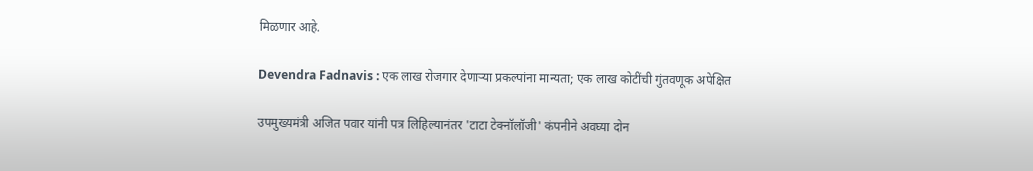मिळणार आहे.

Devendra Fadnavis : एक लाख रोजगार देणाऱ्या प्रकल्पांना मान्यता; एक लाख कोटींची गुंतवणूक अपेक्षित

उपमुख्यमंत्री अजित पवार यांनी पत्र लिहिल्यानंतर 'टाटा टेक्नॉलॉजी' कंपनीने अवघ्या दोन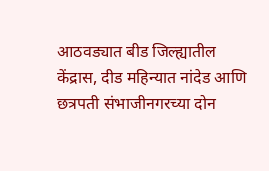आठवड्यात बीड जिल्ह्यातील केंद्रास, दीड महिन्यात नांदेड आणि छत्रपती संभाजीनगरच्या दोन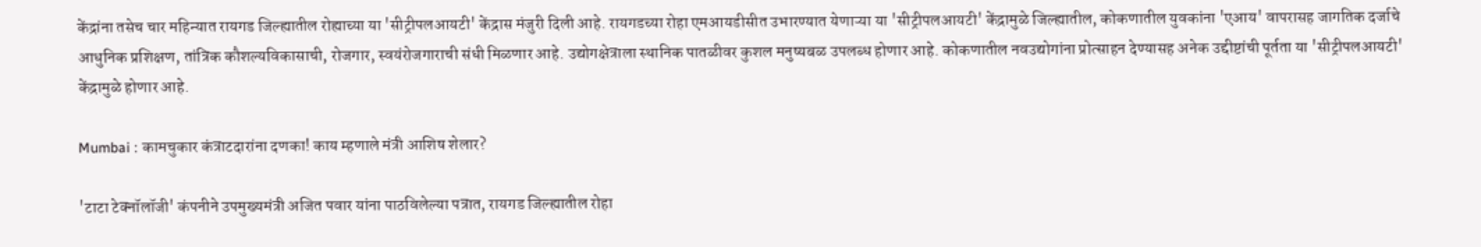केंद्रांना तसेच चार महिन्यात रायगड जिल्ह्यातील रोह्याच्या या 'सीट्रीपलआयटी' केंद्रास मंजुरी दिली आहे. रायगडच्या रोहा एमआयडीसीत उभारण्यात येणाऱ्या या 'सीट्रीपलआयटी' केंद्रामुळे जिल्ह्यातील, कोकणातील युवकांना 'एआय' वापरासह जागतिक दर्जाचे आधुनिक प्रशिक्षण, तांत्रिक कौशल्यविकासाची, रोजगार, स्वयंरोजगाराची संधी मिळणार आहे. उद्योगक्षेत्राला स्थानिक पातळीवर कुशल मनुष्यबळ उपलब्ध होणार आहे. कोकणातील नवउद्योगांना प्रोत्साहन देण्यासह अनेक उद्दीष्टांची पूर्तता या 'सीट्रीपलआयटी' केंद्रामुळे होणार आहे.

Mumbai : कामचुकार कंत्राटदारांना दणका! काय म्हणाले मंत्री आशिष शेलार?

'टाटा टेक्नॉलॉजी' कंपनीने उपमुख्यमंत्री अजित पवार यांना पाठविलेल्या पत्रात, रायगड जिल्ह्यातील रोहा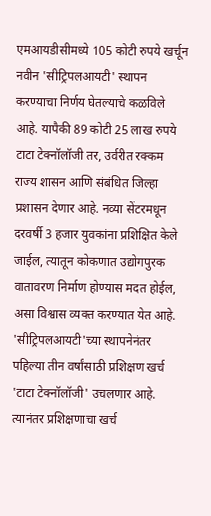एमआयडीसीमध्ये 105 कोटी रुपये खर्चून नवीन 'सीट्रिपलआयटी' स्थापन करण्याचा निर्णय घेतल्याचे कळविले आहे. यापैकी 89 कोटी 25 लाख रुपये टाटा टेक्नॉलॉजी तर, उर्वरीत रक्कम राज्य शासन आणि संबंधित जिल्हा प्रशासन देणार आहे. नव्या सेंटरमधून दरवर्षी 3 हजार युवकांना प्रशिक्षित केले जाईल, त्यातून कोकणात उद्योगपुरक वातावरण निर्माण होण्यास मदत होईल, असा विश्वास व्यक्त करण्यात येत आहे. 'सीट्रिपलआयटी'च्या स्थापनेनंतर पहिल्या तीन वर्षांसाठी प्रशिक्षण खर्च 'टाटा टेक्नॉलॉजी' उचलणार आहे. त्यानंतर प्रशिक्षणाचा खर्च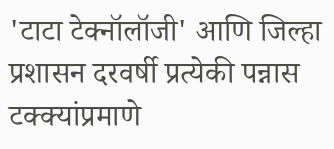'टाटा टेक्नॉलॉजी' आणि जिल्हा प्रशासन दरवर्षी प्रत्येकी पन्नास टक्क्यांप्रमाणे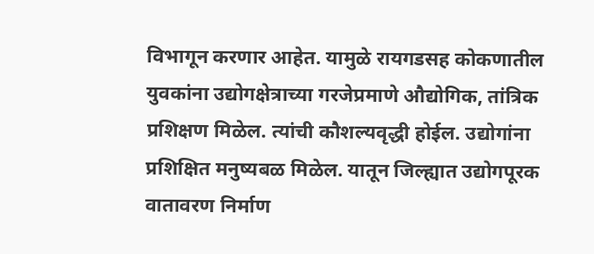विभागून करणार आहेत. यामुळे रायगडसह कोकणातील युवकांना उद्योगक्षेत्राच्या गरजेप्रमाणे औद्योगिक, तांत्रिक प्रशिक्षण मिळेल. त्यांची कौशल्यवृद्धी होईल. उद्योगांना प्रशिक्षित मनुष्यबळ मिळेल. यातून जिल्ह्यात उद्योगपूरक वातावरण निर्माण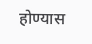होण्यास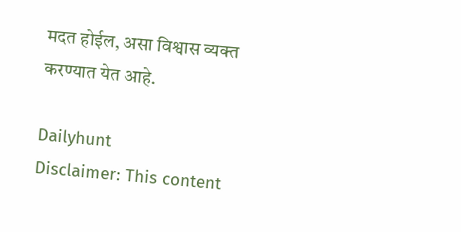मदत होईल, असा विश्वास व्यक्त करण्यात येत आहे.

Dailyhunt
Disclaimer: This content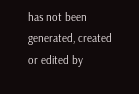has not been generated, created or edited by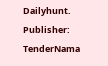Dailyhunt. Publisher: TenderNama